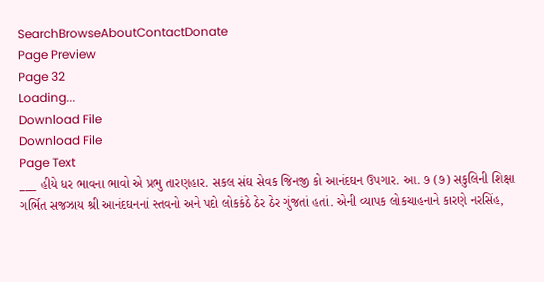SearchBrowseAboutContactDonate
Page Preview
Page 32
Loading...
Download File
Download File
Page Text
___ હીયે ધર ભાવના ભાવો એ પ્રભુ તારણહાર. સકલ સંઘ સેવક જિનજી કો આનંદઘન ઉપગાર. આ. ૭ (૭) સકુલિની શિક્ષા ગર્ભિત સજઝાય શ્રી આનંદઘનનાં સ્તવનો અને પદો લોકકંઠે ઠેર ઠેર ગુંજતાં હતાં. એની વ્યાપક લોકચાહનાને કારણે નરસિંહ,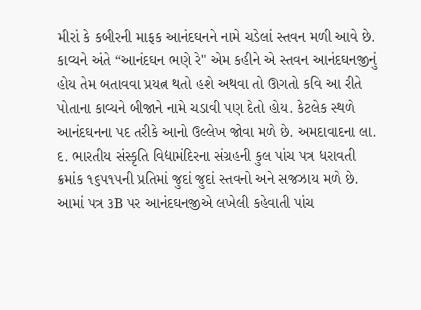મીરાં કે કબીરની માફક આનંદઘનને નામે ચડેલાં સ્તવન મળી આવે છે. કાવ્યને અંતે “આનંદઘન ભણે રે" એમ કહીને એ સ્તવન આનંદઘનજીનું હોય તેમ બતાવવા પ્રયત્ન થતો હશે અથવા તો ઊગતો કવિ આ રીતે પોતાના કાવ્યને બીજાને નામે ચડાવી પણ દેતો હોય. કેટલેક સ્થળે આનંદઘનના પદ તરીકે આનો ઉલ્લેખ જોવા મળે છે. અમદાવાદના લા. દ. ભારતીય સંસ્કૃતિ વિદ્યામંદિરના સંગ્રહની કુલ પાંચ પત્ર ધરાવતી ક્રમાંક ૧૬૫૧૫ની પ્રતિમાં જુદાં જુદાં સ્તવનો અને સજઝાય મળે છે. આમાં પત્ર ૩B પર આનંદઘનજીએ લખેલી કહેવાતી પાંચ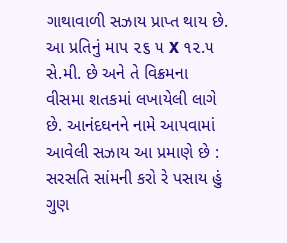ગાથાવાળી સઝાય પ્રાપ્ત થાય છે. આ પ્રતિનું માપ ૨૬ ૫ X ૧૨.૫ સે.મી. છે અને તે વિક્રમના વીસમા શતકમાં લખાયેલી લાગે છે. આનંદઘનને નામે આપવામાં આવેલી સઝાય આ પ્રમાણે છે : સરસતિ સાંમની કરો રે પસાય હું ગુણ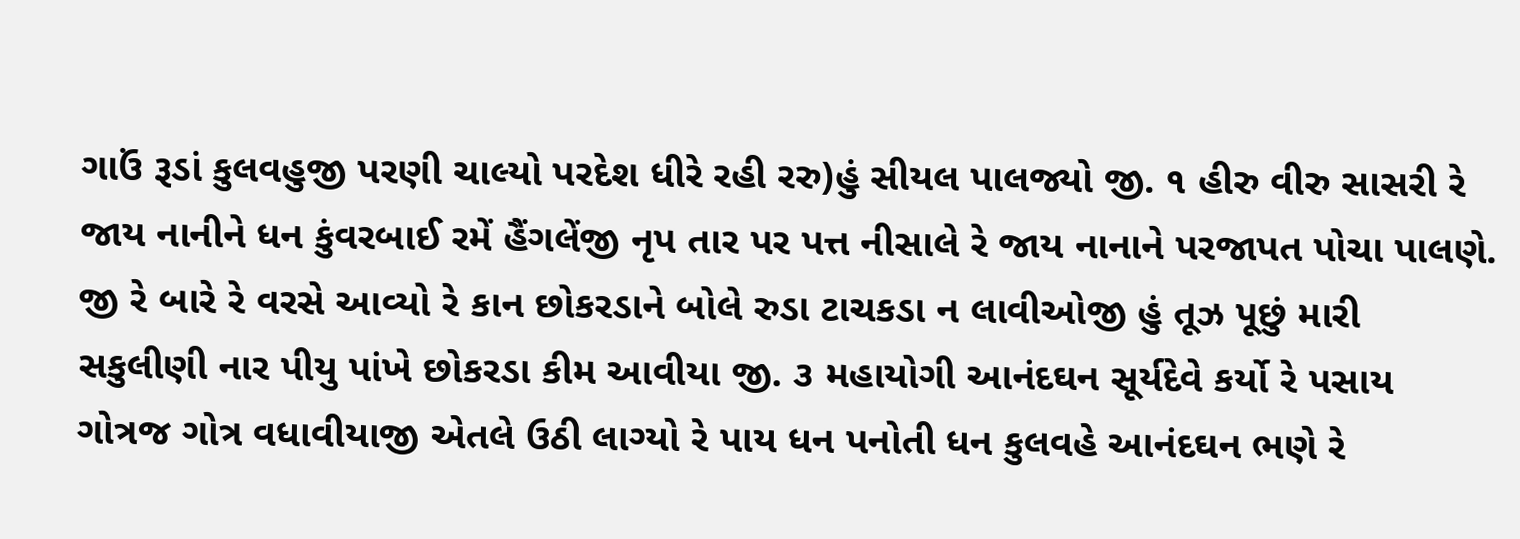ગાઉં રૂડાં કુલવહુજી પરણી ચાલ્યો પરદેશ ધીરે રહી રરુ)હું સીયલ પાલજ્યો જી. ૧ હીરુ વીરુ સાસરી રે જાય નાનીને ધન કુંવરબાઈ રમેં હૈંગલેંજી નૃપ તાર પર પત્ત નીસાલે રે જાય નાનાને પરજાપત પોચા પાલણે. જી રે બારે રે વરસે આવ્યો રે કાન છોકરડાને બોલે રુડા ટાચકડા ન લાવીઓજી હું તૂઝ પૂછું મારી સકુલીણી નાર પીયુ પાંખે છોકરડા કીમ આવીયા જી. ૩ મહાયોગી આનંદઘન સૂર્યદેવે કર્યો રે પસાય ગોત્રજ ગોત્ર વધાવીયાજી એતલે ઉઠી લાગ્યો રે પાય ધન પનોતી ધન કુલવહે આનંદઘન ભણે રે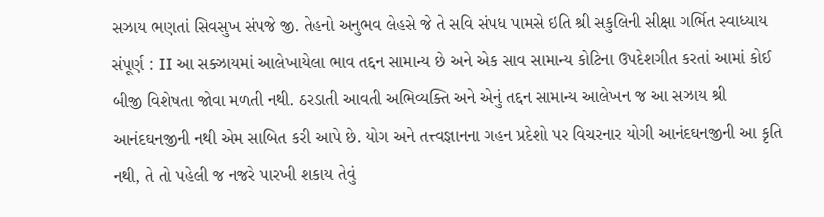સઝાય ભણતાં સિવસુખ સંપજે જી. તેહનો અનુભવ લેહસે જે તે સવિ સંપધ પામસે ઇતિ શ્રી સકુલિની સીક્ષા ગર્ભિત સ્વાધ્યાય સંપૂર્ણ : II આ સક્ઝાયમાં આલેખાયેલા ભાવ તદ્દન સામાન્ય છે અને એક સાવ સામાન્ય કોટિના ઉપદેશગીત કરતાં આમાં કોઈ બીજી વિશેષતા જોવા મળતી નથી. ઠરડાતી આવતી અભિવ્યક્તિ અને એનું તદ્દન સામાન્ય આલેખન જ આ સઝાય શ્રી આનંદઘનજીની નથી એમ સાબિત કરી આપે છે. યોગ અને તત્ત્વજ્ઞાનના ગહન પ્રદેશો પર વિચરનાર યોગી આનંદઘનજીની આ કૃતિ નથી, તે તો પહેલી જ નજરે પારખી શકાય તેવું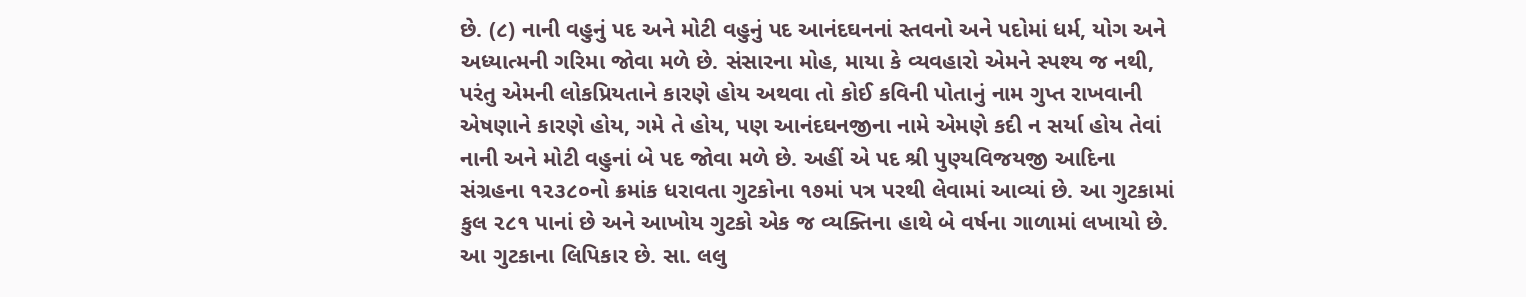છે. (૮) નાની વહુનું પદ અને મોટી વહુનું પદ આનંદઘનનાં સ્તવનો અને પદોમાં ધર્મ, યોગ અને અધ્યાત્મની ગરિમા જોવા મળે છે. સંસારના મોહ, માયા કે વ્યવહારો એમને સ્પશ્ય જ નથી, પરંતુ એમની લોકપ્રિયતાને કારણે હોય અથવા તો કોઈ કવિની પોતાનું નામ ગુપ્ત રાખવાની એષણાને કારણે હોય, ગમે તે હોય, પણ આનંદઘનજીના નામે એમણે કદી ન સર્યા હોય તેવાં નાની અને મોટી વહુનાં બે પદ જોવા મળે છે. અહીં એ પદ શ્રી પુણ્યવિજયજી આદિના સંગ્રહના ૧૨૩૮૦નો ક્રમાંક ધરાવતા ગુટકોના ૧૭માં પત્ર પરથી લેવામાં આવ્યાં છે. આ ગુટકામાં કુલ ૨૮૧ પાનાં છે અને આખોય ગુટકો એક જ વ્યક્તિના હાથે બે વર્ષના ગાળામાં લખાયો છે. આ ગુટકાના લિપિકાર છે. સા. લલુ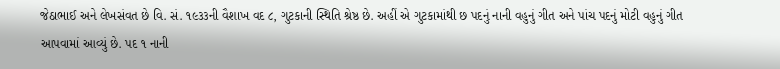જેઠાભાઈ અને લેખસંવત છે વિ. સં. ૧૯૩૩ની વૈશાખ વદ ૮, ગુટકાની સ્થિતિ શ્રેષ્ઠ છે. અહીં એ ગુટકામાંથી છ પદનું નાની વહુનું ગીત અને પાંચ પદનું મોટી વહુનું ગીત આપવામાં આવ્યું છે. પદ ૧ નાની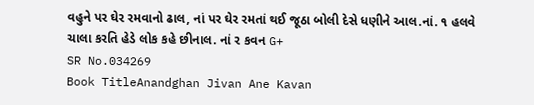વહુને પર ઘેર રમવાનો ઢાલ, નાં પર ઘેર રમતાં થઈ જૂઠા બોલી દેસે ધણીને આલ.નાં. ૧ હલવે ચાલા કરતિ હેડે લોક કહે છીનાલ. નાં ર કવન G+
SR No.034269
Book TitleAnandghan Jivan Ane Kavan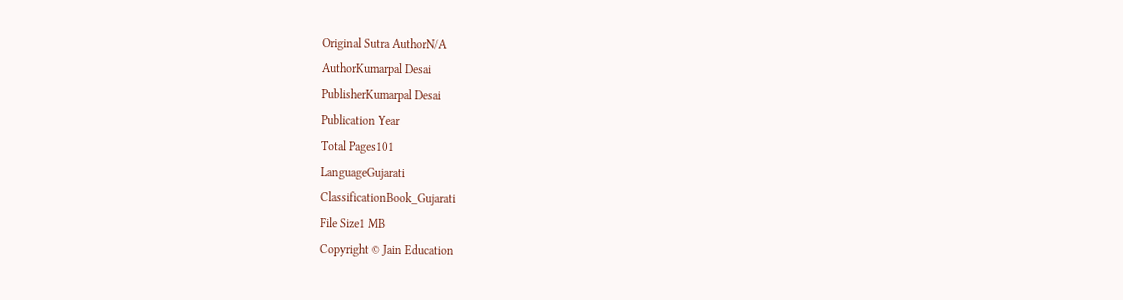Original Sutra AuthorN/A
AuthorKumarpal Desai
PublisherKumarpal Desai
Publication Year
Total Pages101
LanguageGujarati
ClassificationBook_Gujarati
File Size1 MB
Copyright © Jain Education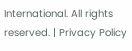International. All rights reserved. | Privacy Policy